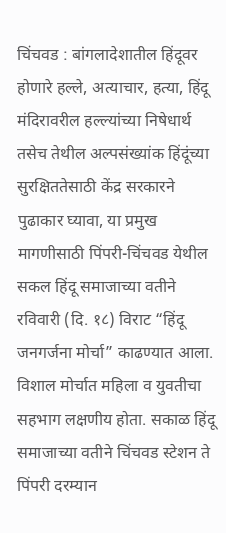चिंचवड : बांगलादेशातील हिंदूवर होणारे हल्ले, अत्याचार, हत्या, हिंदू मंदिरावरील हल्ल्यांच्या निषेधार्थ तसेच तेथील अल्पसंख्यांक हिंदूंच्या सुरक्षिततेसाठी केंद्र सरकारने पुढाकार घ्यावा, या प्रमुख मागणीसाठी पिंपरी-चिंचवड येथील सकल हिंदू समाजाच्या वतीने रविवारी (दि. १८) विराट “हिंदू जनगर्जना मोर्चा” काढण्यात आला. विशाल मोर्चात महिला व युवतीचा सहभाग लक्षणीय होता. सकाळ हिंदू समाजाच्या वतीने चिंचवड स्टेशन ते पिंपरी दरम्यान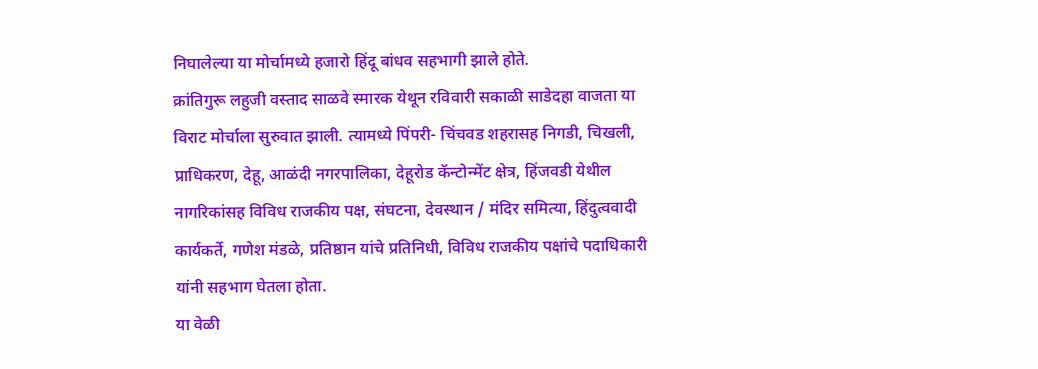निघालेल्या या मोर्चामध्ये हजारो हिंदू बांधव सहभागी झाले होते.
क्रांतिगुरू लहुजी वस्ताद साळवे स्मारक येथून रविवारी सकाळी साडेदहा वाजता या विराट मोर्चाला सुरुवात झाली. त्यामध्ये पिंपरी- चिंचवड शहरासह निगडी, चिखली, प्राधिकरण, देहू, आळंदी नगरपालिका, देहूरोड कॅन्टोन्मेंट क्षेत्र, हिंजवडी येथील नागरिकांसह विविध राजकीय पक्ष, संघटना, देवस्थान / मंदिर समित्या, हिंदुत्ववादी कार्यकर्ते, गणेश मंडळे, प्रतिष्ठान यांचे प्रतिनिधी, विविध राजकीय पक्षांचे पदाधिकारी यांनी सहभाग घेतला होता.
या वेळी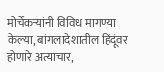मोर्चेकऱ्यांनी विविध मागण्या केल्या, बांगलादेशातील हिंदूंवर होणारे अत्याचार,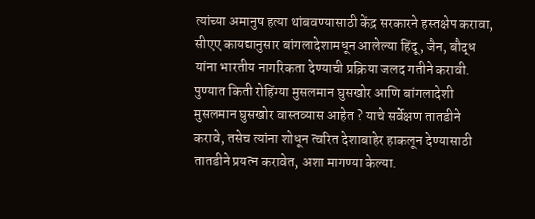त्यांच्या अमानुष हत्या थांबवण्यासाठी केंद्र सरकारने हस्तक्षेप करावा, सीएए कायद्यानुसार बांगलादेशामधून आलेल्या हिंदू, जैन, बौद्ध यांना भारतीय नागरिकता देण्याची प्रक्रिया जलद गतीने करावी. पुण्यात किती रोहिंग्या मुसलमान घुसखोर आणि बांगलादेशी मुसलमान घुसखोर वास्तव्यास आहेत ? याचे सर्वेक्षण तातडीने करावे, तसेच त्यांना शोधून त्वरित देशाबाहेर हाकलून देण्यासाठी तातडीने प्रयत्न करावेत, अशा मागण्या केल्या.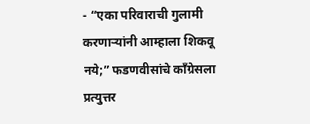- “एका परिवाराची गुलामी करणाऱ्यांनी आम्हाला शिकवू नये;” फडणवीसांचे काँग्रेसला प्रत्युत्तर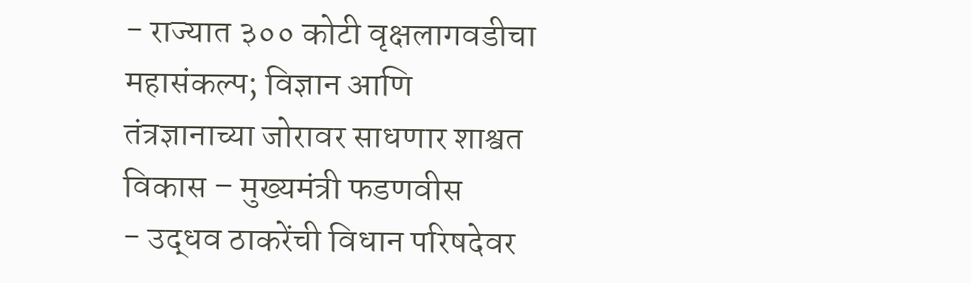- राज्यात ३०० कोटी वृक्षलागवडीचा महासंकल्प; विज्ञान आणि तंत्रज्ञानाच्या जोरावर साधणार शाश्वत विकास – मुख्यमंत्री फडणवीस
- उद्धव ठाकरेंची विधान परिषदेवर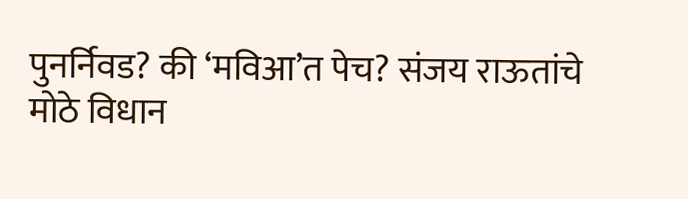पुनर्निवड? की ‘मविआ’त पेच? संजय राऊतांचे मोठे विधान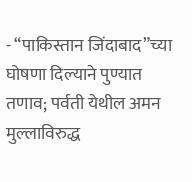- “पाकिस्तान जिंदाबाद”च्या घोषणा दिल्याने पुण्यात तणाव; पर्वती येथील अमन मुल्लाविरुद्ध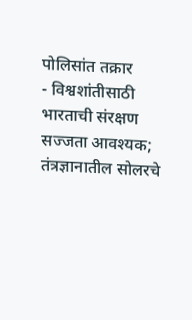पोलिसांत तक्रार
- विश्वशांतीसाठी भारताची संरक्षण सज्जता आवश्यक; तंत्रज्ञानातील सोलरचे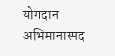योगदान अभिमानास्पद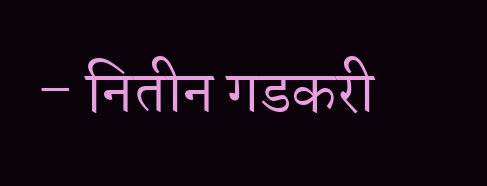– नितीन गडकरी